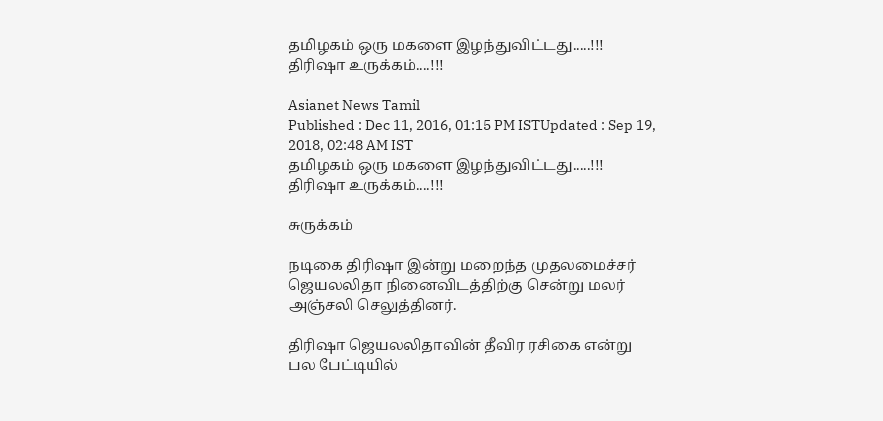தமிழகம் ஒரு மகளை இழந்துவிட்டது.....!!! திரிஷா உருக்கம்....!!!

Asianet News Tamil
Published : Dec 11, 2016, 01:15 PM ISTUpdated : Sep 19, 2018, 02:48 AM IST
தமிழகம் ஒரு மகளை இழந்துவிட்டது.....!!! திரிஷா உருக்கம்....!!!

சுருக்கம்

நடிகை திரிஷா இன்று மறைந்த முதலமைச்சர் ஜெயலலிதா நினைவிடத்திற்கு சென்று மலர் அஞ்சலி செலுத்தினர்.

திரிஷா ஜெயலலிதாவின் தீவிர ரசிகை என்று பல பேட்டியில்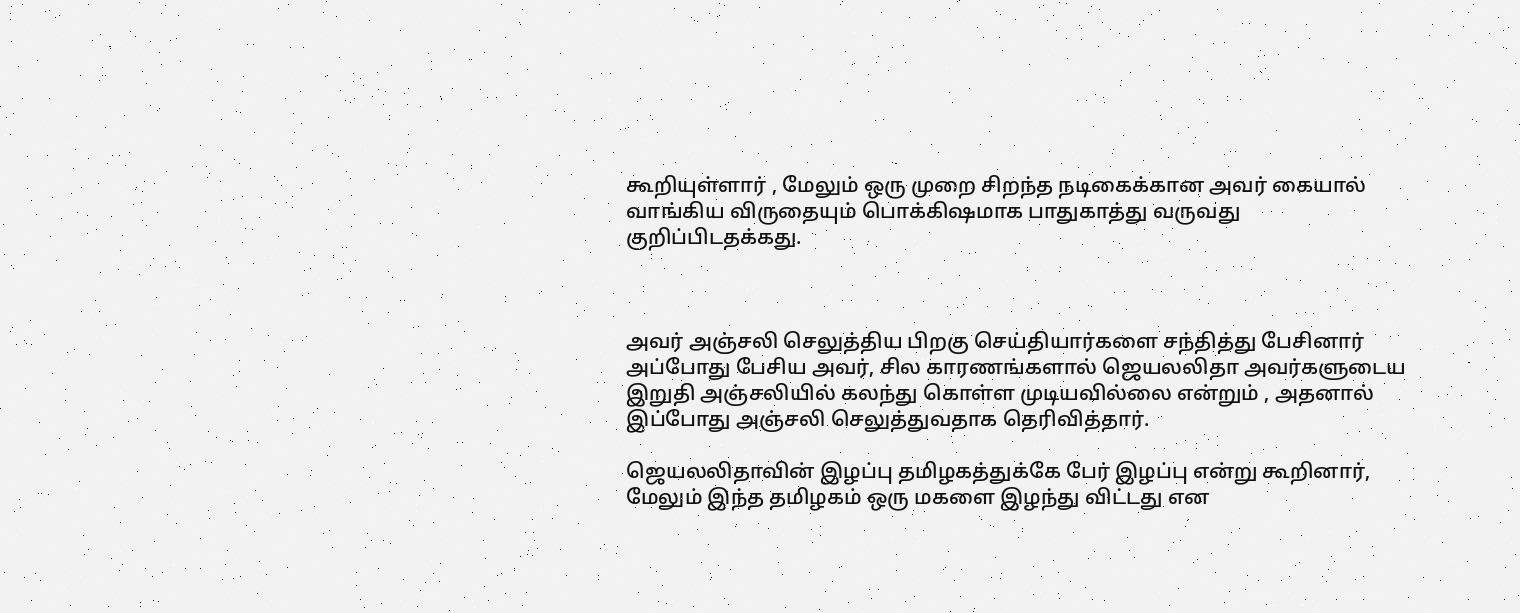கூறியுள்ளார் , மேலும் ஒரு முறை சிறந்த நடிகைக்கான அவர் கையால் வாங்கிய விருதையும் பொக்கிஷமாக பாதுகாத்து வருவது குறிப்பிடதக்கது.



அவர் அஞ்சலி செலுத்திய பிறகு செய்தியார்களை சந்தித்து பேசினார் அப்போது பேசிய அவர், சில காரணங்களால் ஜெயலலிதா அவர்களுடைய இறுதி அஞ்சலியில் கலந்து கொள்ள முடியவில்லை என்றும் , அதனால் இப்போது அஞ்சலி செலுத்துவதாக தெரிவித்தார்.

ஜெயலலிதாவின் இழப்பு தமிழகத்துக்கே பேர் இழப்பு என்று கூறினார், மேலும் இந்த தமிழகம் ஒரு மகளை இழந்து விட்டது என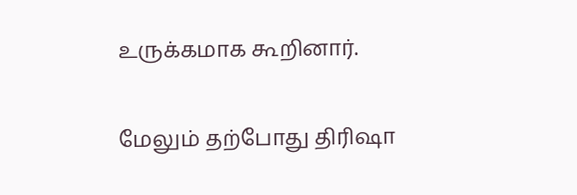உருக்கமாக கூறினார்.

மேலும் தற்போது திரிஷா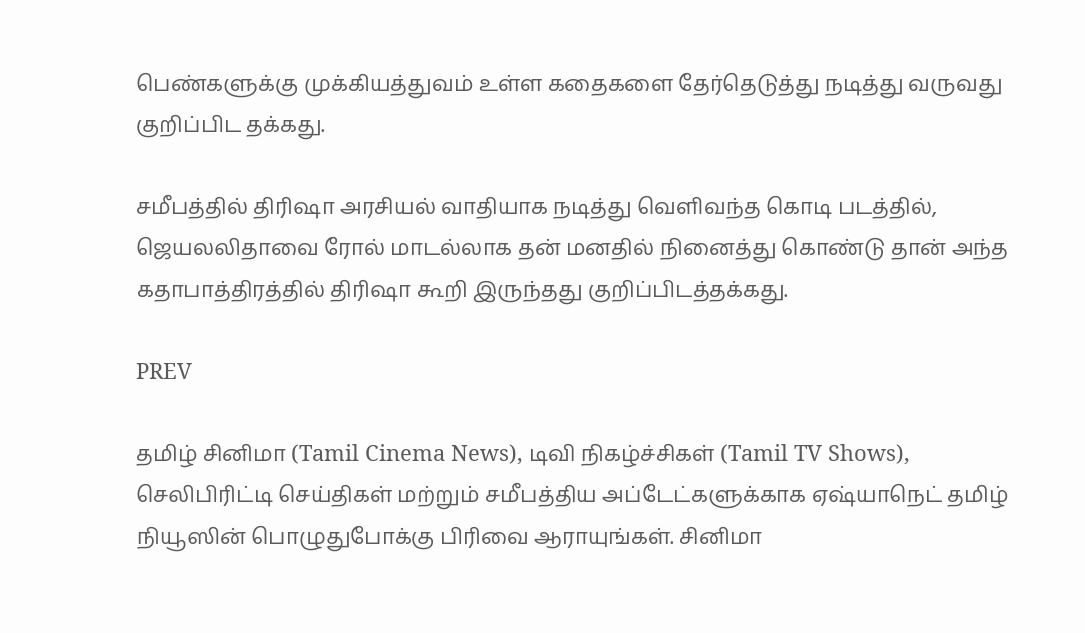பெண்களுக்கு முக்கியத்துவம் உள்ள கதைகளை தேர்தெடுத்து நடித்து வருவது குறிப்பிட தக்கது.

சமீபத்தில் திரிஷா அரசியல் வாதியாக நடித்து வெளிவந்த கொடி படத்தில், ஜெயலலிதாவை ரோல் மாடல்லாக தன் மனதில் நினைத்து கொண்டு தான் அந்த கதாபாத்திரத்தில் திரிஷா கூறி இருந்தது குறிப்பிடத்தக்கது.

PREV

தமிழ் சினிமா (Tamil Cinema News), டிவி நிகழ்ச்சிகள் (Tamil TV Shows), செலிபிரிட்டி செய்திகள் மற்றும் சமீபத்திய அப்டேட்களுக்காக ஏஷ்யாநெட் தமிழ் நியூஸின் பொழுதுபோக்கு பிரிவை ஆராயுங்கள். சினிமா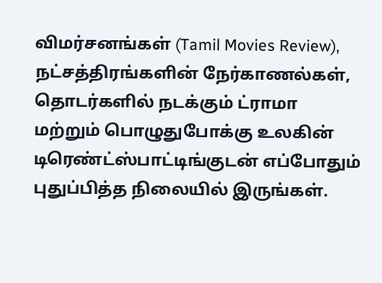விமர்சனங்கள் (Tamil Movies Review), நட்சத்திரங்களின் நேர்காணல்கள், தொடர்களில் நடக்கும் ட்ராமா மற்றும் பொழுதுபோக்கு உலகின் டிரெண்ட்ஸ்பாட்டிங்குடன் எப்போதும் புதுப்பித்த நிலையில் இருங்கள்.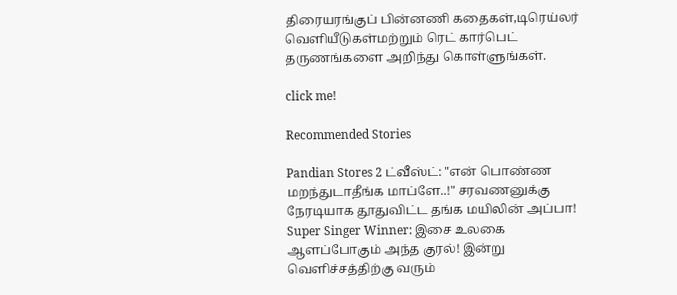திரையரங்குப் பின்னணி கதைகள்,டிரெய்லர் வெளியீடுகள்மற்றும் ரெட் கார்பெட் தருணங்களை அறிந்து கொள்ளுங்கள்.

click me!

Recommended Stories

Pandian Stores 2 ட்வீஸ்ட்: "என் பொண்ண மறந்துடாதீங்க மாப்ளே..!" சரவணனுக்கு நேரடியாக தூதுவிட்ட தங்க மயிலின் அப்பா!
Super Singer Winner: இசை உலகை ஆளப்போகும் அந்த குரல்! இன்று வெளிச்சத்திற்கு வரும்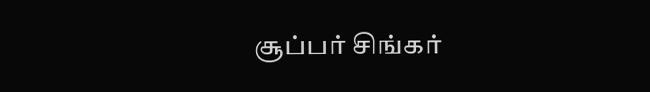சூப்பர் சிங்கர்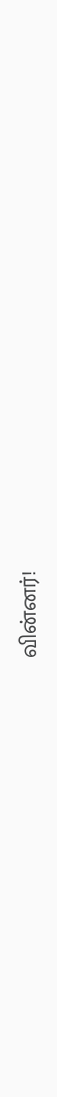வின்னர்!